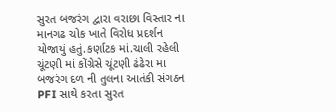સુરત બજરંગ દ્વારા વરાછા વિસ્તાર ના માનગઢ ચોક ખાતે વિરોધ પ્રદર્શન યોજાયું હતું.કર્ણાટક માં.ચાલી રહેલી ચૂંટણી માં કોંગ્રેસે ચૂંટણી ઢંઢેરા મા બજરંગ દળ ની તુલના આતંકી સંગઠન PFI સાથે કરતા સુરત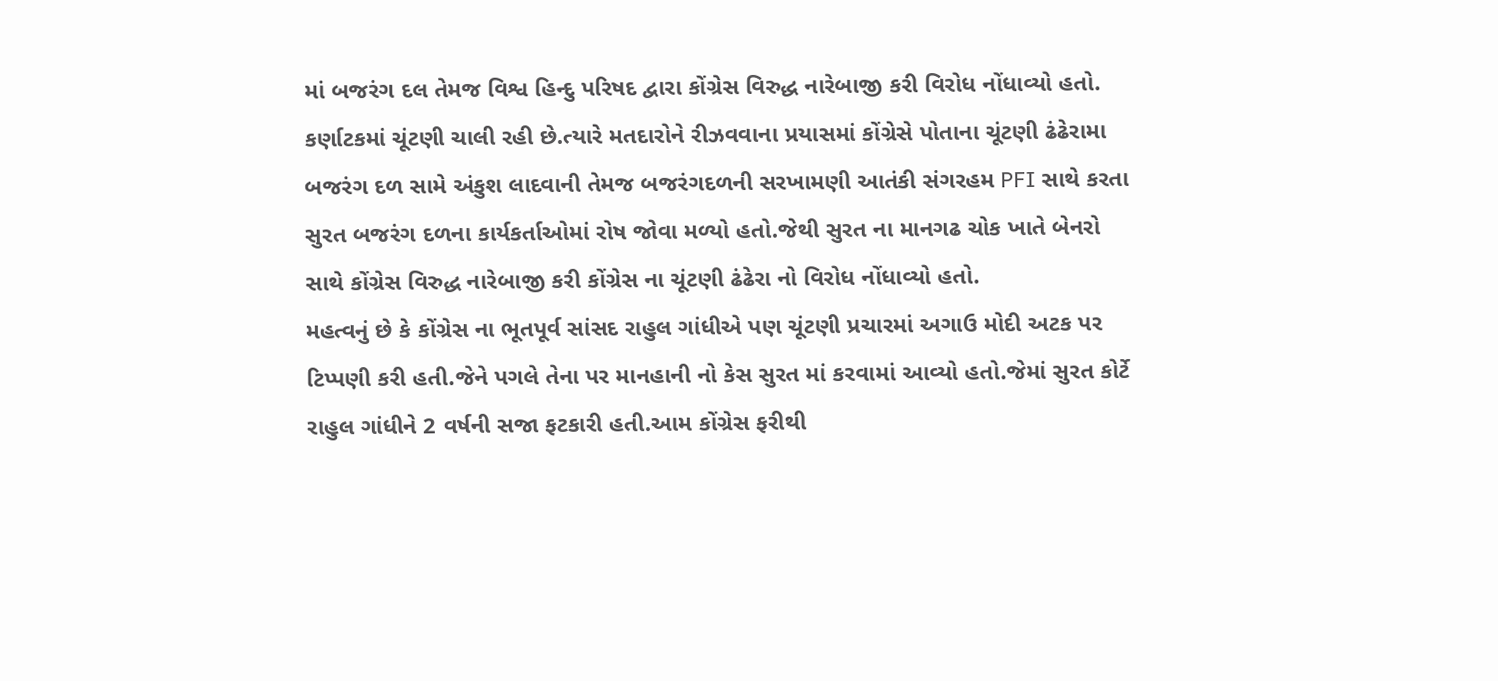માં બજરંગ દલ તેમજ વિશ્વ હિન્દુ પરિષદ દ્વારા કોંગ્રેસ વિરુદ્ધ નારેબાજી કરી વિરોધ નોંધાવ્યો હતો.
કર્ણાટકમાં ચૂંટણી ચાલી રહી છે.ત્યારે મતદારોને રીઝવવાના પ્રયાસમાં કોંગ્રેસે પોતાના ચૂંટણી ઢંઢેરામા બજરંગ દળ સામે અંકુશ લાદવાની તેમજ બજરંગદળની સરખામણી આતંકી સંગરહમ PFI સાથે કરતા સુરત બજરંગ દળના કાર્યકર્તાઓમાં રોષ જોવા મળ્યો હતો.જેથી સુરત ના માનગઢ ચોક ખાતે બેનરો સાથે કોંગ્રેસ વિરુદ્ધ નારેબાજી કરી કોંગ્રેસ ના ચૂંટણી ઢંઢેરા નો વિરોધ નોંધાવ્યો હતો.
મહત્વનું છે કે કોંગ્રેસ ના ભૂતપૂર્વ સાંસદ રાહુલ ગાંધીએ પણ ચૂંટણી પ્રચારમાં અગાઉ મોદી અટક પર ટિપ્પણી કરી હતી.જેને પગલે તેના પર માનહાની નો કેસ સુરત માં કરવામાં આવ્યો હતો.જેમાં સુરત કોર્ટે રાહુલ ગાંધીને 2 વર્ષની સજા ફટકારી હતી.આમ કોંગ્રેસ ફરીથી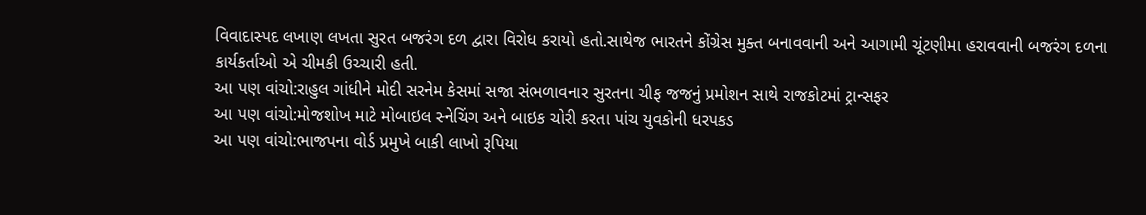વિવાદાસ્પદ લખાણ લખતા સુરત બજરંગ દળ દ્વારા વિરોધ કરાયો હતો.સાથેજ ભારતને કોંગ્રેસ મુક્ત બનાવવાની અને આગામી ચૂંટણીમા હરાવવાની બજરંગ દળના કાર્યકર્તાઓ એ ચીમકી ઉચ્ચારી હતી.
આ પણ વાંચો:રાહુલ ગાંધીને મોદી સરનેમ કેસમાં સજા સંભળાવનાર સુરતના ચીફ જજનું પ્રમોશન સાથે રાજકોટમાં ટ્રાન્સફર
આ પણ વાંચો:મોજશોખ માટે મોબાઇલ સ્નેચિંગ અને બાઇક ચોરી કરતા પાંચ યુવકોની ધરપકડ
આ પણ વાંચો:ભાજપના વોર્ડ પ્રમુખે બાકી લાખો રૂપિયા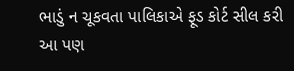ભાડું ન ચૂકવતા પાલિકાએ ફૂડ કોર્ટ સીલ કરી
આ પણ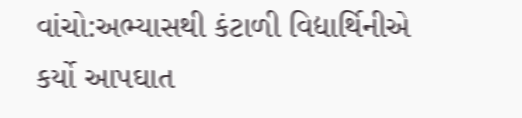વાંચો:અભ્યાસથી કંટાળી વિદ્યાર્થિનીએ કર્યો આપઘાત